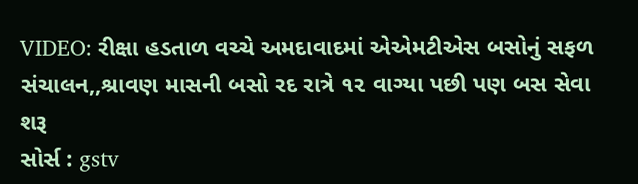VIDEO: રીક્ષા હડતાળ વચ્ચે અમદાવાદમાં એએમટીએસ બસોનું સફળ સંચાલન,,શ્રાવણ માસની બસો રદ રાત્રે ૧૨ વાગ્યા પછી પણ બસ સેવા શરૂ
સોર્સ : gstv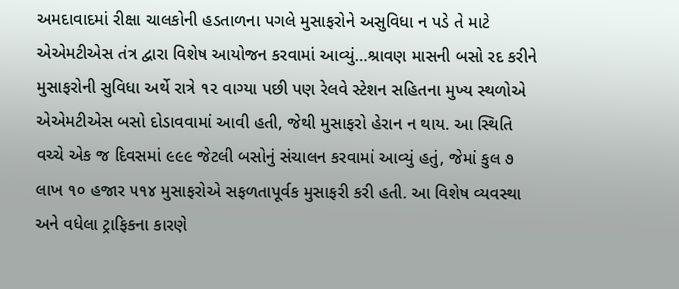અમદાવાદમાં રીક્ષા ચાલકોની હડતાળના પગલે મુસાફરોને અસુવિધા ન પડે તે માટે એએમટીએસ તંત્ર દ્વારા વિશેષ આયોજન કરવામાં આવ્યું…શ્રાવણ માસની બસો રદ કરીને મુસાફરોની સુવિધા અર્થે રાત્રે ૧૨ વાગ્યા પછી પણ રેલવે સ્ટેશન સહિતના મુખ્ય સ્થળોએ એએમટીએસ બસો દોડાવવામાં આવી હતી, જેથી મુસાફરો હેરાન ન થાય. આ સ્થિતિ વચ્ચે એક જ દિવસમાં ૯૯૯ જેટલી બસોનું સંચાલન કરવામાં આવ્યું હતું, જેમાં કુલ ૭ લાખ ૧૦ હજાર ૫૧૪ મુસાફરોએ સફળતાપૂર્વક મુસાફરી કરી હતી. આ વિશેષ વ્યવસ્થા અને વધેલા ટ્રાફિકના કારણે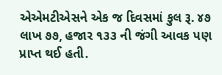એએમટીએસને એક જ દિવસમાં કુલ રૂ. ૪૭ લાખ ૭૭, હજાર ૧૩૩ ની જંગી આવક પણ પ્રાપ્ત થઈ હતી.